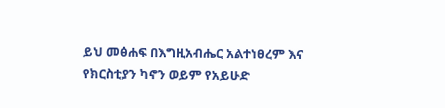ይህ መፅሐፍ በእግዚአብሔር አልተነፀረም እና የክርስቲያን ካኖን ወይም የአይሁድ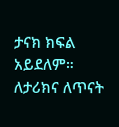ታናክ ክፍል አይደለም። ለታሪክና ለጥናት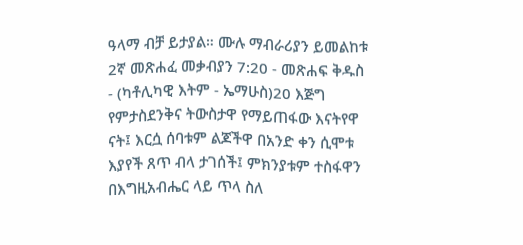ዓላማ ብቻ ይታያል። ሙሉ ማብራሪያን ይመልከቱ 2ኛ መጽሐፈ መቃብያን 7:20 - መጽሐፍ ቅዱስ - (ካቶሊካዊ እትም - ኤማሁስ)20 እጅግ የምታስደንቅና ትውስታዋ የማይጠፋው እናትየዋ ናት፤ እርሷ ሰባቱም ልጆችዋ በአንድ ቀን ሲሞቱ እያየች ጸጥ ብላ ታገሰች፤ ምክንያቱም ተስፋዋን በእግዚአብሔር ላይ ጥላ ስለ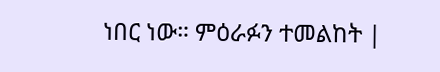ነበር ነው። ምዕራፉን ተመልከት |